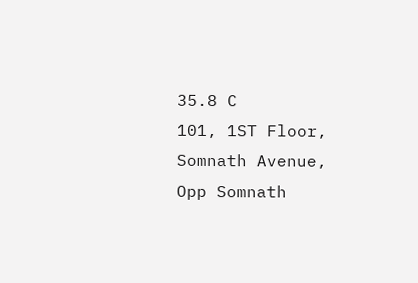35.8 C
101, 1ST Floor, Somnath Avenue, Opp Somnath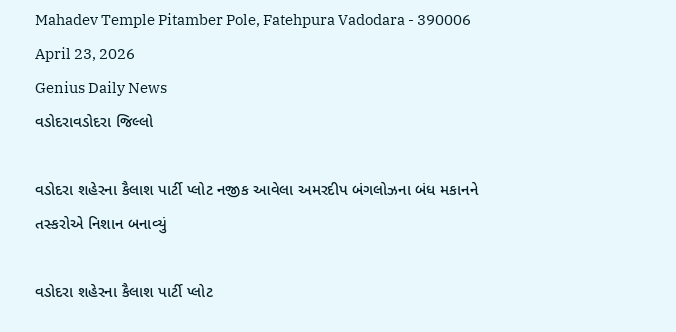Mahadev Temple Pitamber Pole, Fatehpura Vadodara - 390006
April 23, 2026
Genius Daily News
વડોદરાવડોદરા જિલ્લો

વડોદરા શહેરના કૈલાશ પાર્ટી પ્લોટ નજીક આવેલા અમરદીપ બંગલોઝના બંધ મકાનને તસ્કરોએ નિશાન બનાવ્યું

વડોદરા શહેરના કૈલાશ પાર્ટી પ્લોટ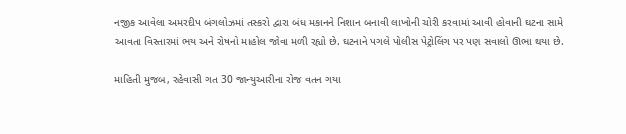નજીક આવેલા અમરદીપ બંગલોઝમાં તસ્કરો દ્વારા બંધ મકાનને નિશાન બનાવી લાખોની ચોરી કરવામાં આવી હોવાની ઘટના સામે આવતા વિસ્તારમાં ભય અને રોષનો માહોલ જોવા મળી રહ્યો છે. ઘટનાને પગલે પોલીસ પેટ્રોલિંગ પર પણ સવાલો ઊભા થયા છે.

માહિતી મુજબ, રહેવાસી ગત 30 જાન્યુઆરીના રોજ વતન ગયા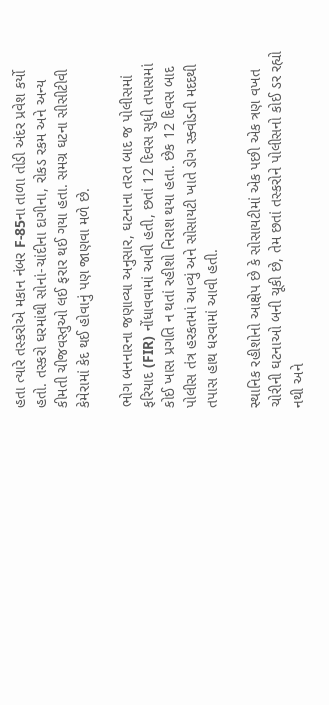હતા ત્યારે તસ્કરોએ મકાન નંબર F-85ના તાળા તોડી અંદર પ્રવેશ કર્યો હતો. તસ્કરો ઘરમાંથી સોનાં-ચાંદીના દાગીના, રોકડ રકમ અને અન્ય કીમતી ચીજવસ્તુઓ લઈ ફરાર થઈ ગયા હતા. સમગ્ર ઘટના સીસીટીવી કેમેરામાં કેદ થઈ હોવાનું પણ જાણવા મળે છે.

ભોગ બનનારના જણાવ્યા અનુસાર, ઘટનાના તરત બાદ જ પોલીસમાં ફરિયાદ (FIR) નોંધાવવામાં આવી હતી, છતાં 12 દિવસ સુધી તપાસમાં કોઈ ખાસ પ્રગતિ ન થતાં રહીશો નિરાશ થયા હતા. છેક 12 દિવસ બાદ પોલીસ તંત્ર હરકતમાં આવ્યું અને સોસાયટી ખાતે ડોગ સ્ક્વોડની મદદથી તપાસ હાથ ધરવામાં આવી હતી.

સ્થાનિક રહીશોનો આક્ષેપ છે કે સોસાયટીમાં એક પછી એક ત્રણ વખત ચોરીની ઘટનાઓ બની ચૂકી છે, તેમ છતાં તસ્કરોને પોલીસનો કોઈ ડર રહ્યો નથી અને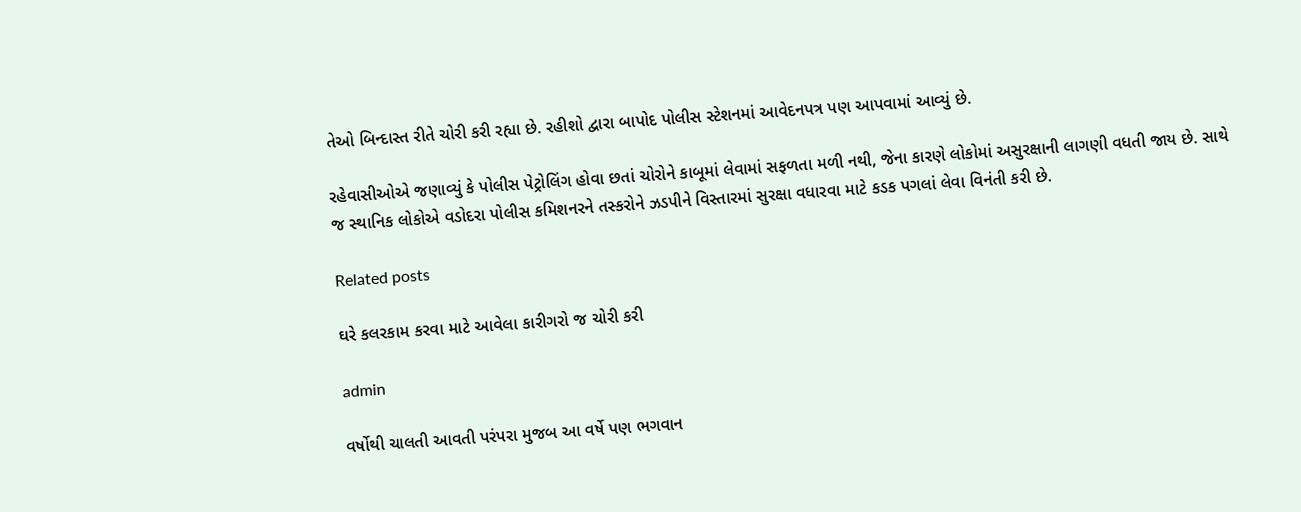તેઓ બિન્દાસ્ત રીતે ચોરી કરી રહ્યા છે. રહીશો દ્વારા બાપોદ પોલીસ સ્ટેશનમાં આવેદનપત્ર પણ આપવામાં આવ્યું છે.

રહેવાસીઓએ જણાવ્યું કે પોલીસ પેટ્રોલિંગ હોવા છતાં ચોરોને કાબૂમાં લેવામાં સફળતા મળી નથી, જેના કારણે લોકોમાં અસુરક્ષાની લાગણી વધતી જાય છે. સાથે જ સ્થાનિક લોકોએ વડોદરા પોલીસ કમિશનરને તસ્કરોને ઝડપીને વિસ્તારમાં સુરક્ષા વધારવા માટે કડક પગલાં લેવા વિનંતી કરી છે.

Related posts

ઘરે કલરકામ કરવા માટે આવેલા કારીગરો જ ચોરી કરી

admin

વર્ષોથી ચાલતી આવતી પરંપરા મુજબ આ વર્ષે પણ ભગવાન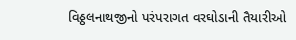વિઠ્ઠલનાથજીનો પરંપરાગત વરઘોડાની તૈયારીઓ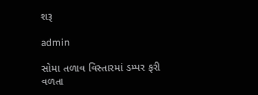શરૂ

admin

સોમા તળાવ વિસ્તારમાં ડમ્પર ફરી વળતા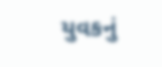યુવકનું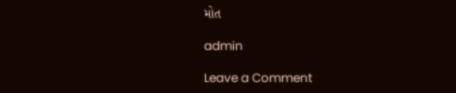મોત

admin

Leave a Comment